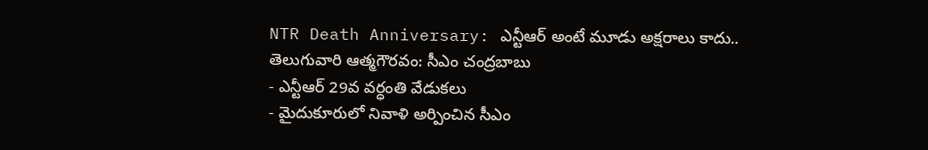NTR Death Anniversary: ఎన్టీఆర్ అంటే మూడు అక్షరాలు కాదు.. తెలుగువారి ఆత్మగౌరవం: సీఎం చంద్రబాబు
- ఎన్టీఆర్ 29వ వర్ధంతి వేడుకలు
- మైదుకూరులో నివాళి అర్పించిన సీఎం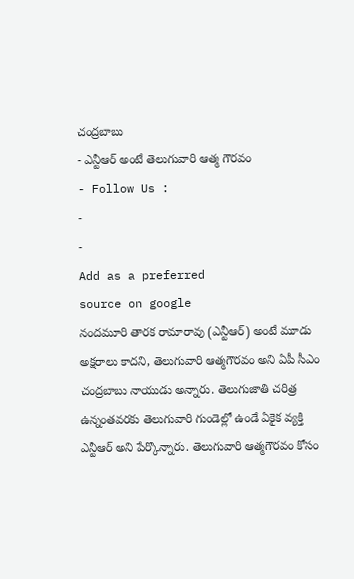చంద్రబాబు
- ఎన్టీఆర్ అంటే తెలుగువారి ఆత్మ గౌరవం
- Follow Us :
-
-
Add as a preferred
source on google
నందమూరి తారక రామారావు (ఎన్టీఆర్) అంటే మూడు అక్షరాలు కాదని, తెలుగువారి ఆత్మగౌరవం అని ఏపీ సీఎం చంద్రబాబు నాయుడు అన్నారు. తెలుగుజాతి చరిత్ర ఉన్నంతవరకు తెలుగువారి గుండెల్లో ఉండే ఏకైక వ్యక్తి ఎన్టీఆర్ అని పేర్కొన్నారు. తెలుగువారి ఆత్మగౌరవం కోసం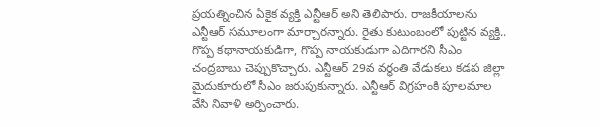ప్రయత్నించిన ఏకైక వ్యక్తి ఎన్టీఆర్ అని తెలిపారు. రాజకీయాలను ఎన్టీఆర్ సమూలంగా మార్చారన్నారు. రైతు కుటుంబంలో పుట్టిన వ్యక్తి.. గొప్ప కథానాయకుడిగా, గొప్ప నాయకుడుగా ఎదిగారని సీఎం చంద్రబాబు చెప్పుకొచ్చారు. ఎన్టీఆర్ 29వ వర్ధంతి వేడుకలు కడప జిల్లా మైదుకూరులో సీఎం జరుపుకున్నారు. ఎన్టీఆర్ విగ్రహంకి పూలమాల వేసి నివాళి అర్పించారు.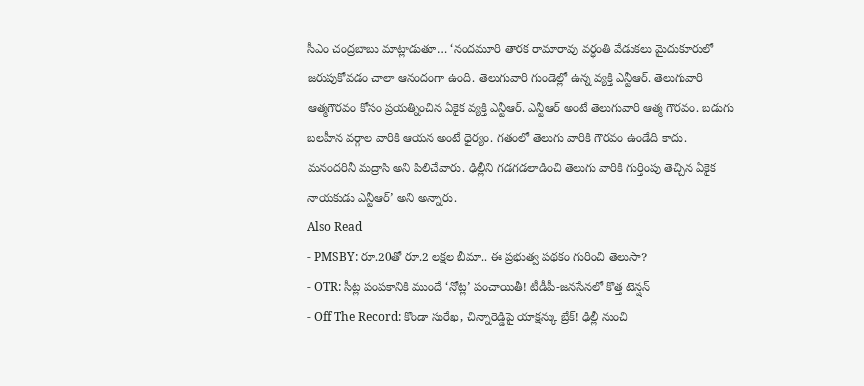సీఎం చంద్రబాబు మాట్లాడుతూ… ‘నందమూరి తారక రామారావు వర్ధంతి వేడుకలు మైదుకూరులో జరుపుకోవడం చాలా ఆనందంగా ఉంది. తెలుగువారి గుండెల్లో ఉన్న వ్యక్తి ఎన్టీఆర్. తెలుగువారి ఆత్మగౌరవం కోసం ప్రయత్నించిన ఏకైక వ్యక్తి ఎన్టీఆర్. ఎన్టీఆర్ అంటే తెలుగువారి ఆత్మ గౌరవం. బడుగు బలహీన వర్గాల వారికి ఆయన అంటే ధైర్యం. గతంలో తెలుగు వారికి గౌరవం ఉండేది కాదు. మనందరినీ మద్రాసి అని పిలిచేవారు. ఢిల్లీని గడగడలాడించి తెలుగు వారికి గుర్తింపు తెచ్చిన ఏకైక నాయకుడు ఎన్టీఆర్’ అని అన్నారు.
Also Read
- PMSBY: రూ.20తో రూ.2 లక్షల బీమా.. ఈ ప్రభుత్వ పథకం గురించి తెలుసా?
- OTR: సీట్ల పంపకానికి ముందే ‘నోట్ల’ పంచాయితీ! టీడీపీ-జనసేనలో కొత్త టెన్షన్
- Off The Record: కొండా సురేఖ, చిన్నారెడ్డిపై యాక్షన్కు బ్రేక్! ఢిల్లీ నుంచి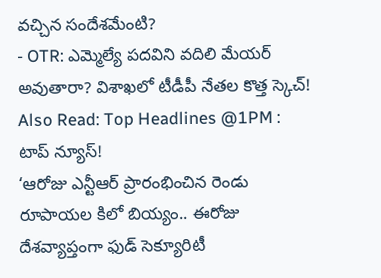వచ్చిన సందేశమేంటి?
- OTR: ఎమ్మెల్యే పదవిని వదిలి మేయర్ అవుతారా? విశాఖలో టీడీపీ నేతల కొత్త స్కెచ్!
Also Read: Top Headlines @1PM : టాప్ న్యూస్!
‘ఆరోజు ఎన్టీఆర్ ప్రారంభించిన రెండు రూపాయల కిలో బియ్యం.. ఈరోజు దేశవ్యాప్తంగా ఫుడ్ సెక్యూరిటీ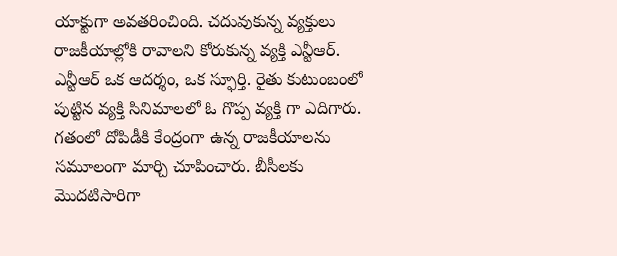యాక్టుగా అవతరించింది. చదువుకున్న వ్యక్తులు రాజకీయాల్లోకి రావాలని కోరుకున్న వ్యక్తి ఎన్టీఆర్. ఎన్టీఆర్ ఒక ఆదర్శం, ఒక స్ఫూర్తి. రైతు కుటుంబంలో పుట్టిన వ్యక్తి సినిమాలలో ఓ గొప్ప వ్యక్తి గా ఎదిగారు. గతంలో దోపిడీకి కేంద్రంగా ఉన్న రాజకీయాలను సమూలంగా మార్చి చూపించారు. బీసీలకు మొదటిసారిగా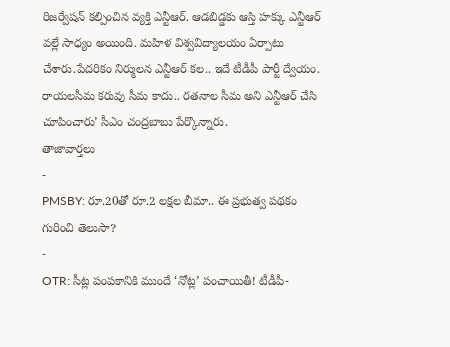రిజర్వేషన్ కల్పించిన వ్యక్తి ఎన్టీఆర్. ఆడబిడ్డకు ఆస్తి హక్కు ఎన్టీఆర్ వల్లే సాధ్యం అయింది. మహిళ విశ్వవిద్యాలయం ఏర్పాటు చేశారు.పేదరికం నిర్ములన ఎన్టీఆర్ కల.. ఇదే టీడీపీ పార్టీ ద్వేయం. రాయలసీమ కరువు సీమ కాదు.. రతనాల సీమ అని ఎన్టీఆర్ చేసి చూపించారు’ సీఎం చంద్రబాబు పేర్కొన్నారు.
తాజావార్తలు
-
PMSBY: రూ.20తో రూ.2 లక్షల బీమా.. ఈ ప్రభుత్వ పథకం గురించి తెలుసా?
-
OTR: సీట్ల పంపకానికి ముందే ‘నోట్ల’ పంచాయితీ! టీడీపీ-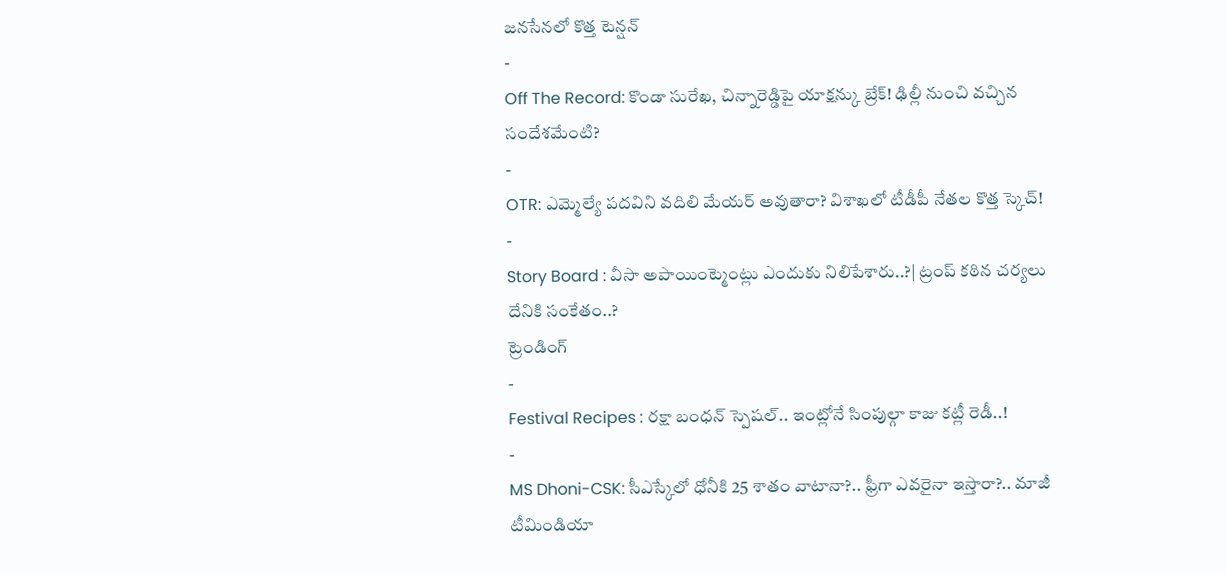జనసేనలో కొత్త టెన్షన్
-
Off The Record: కొండా సురేఖ, చిన్నారెడ్డిపై యాక్షన్కు బ్రేక్! ఢిల్లీ నుంచి వచ్చిన సందేశమేంటి?
-
OTR: ఎమ్మెల్యే పదవిని వదిలి మేయర్ అవుతారా? విశాఖలో టీడీపీ నేతల కొత్త స్కెచ్!
-
Story Board : వీసా అపాయింట్మెంట్లు ఎందుకు నిలిపేశారు..?| ట్రంప్ కఠిన చర్యలు దేనికి సంకేతం..?
ట్రెండింగ్
-
Festival Recipes : రక్షా బంధన్ స్పెషల్.. ఇంట్లోనే సింపుల్గా కాజు కట్లీ రెడీ..!
-
MS Dhoni-CSK: సీఎస్కేలో ధోనీకి 25 శాతం వాటానా?.. ఫ్రీగా ఎవరైనా ఇస్తారా?.. మాజీ టీమిండియా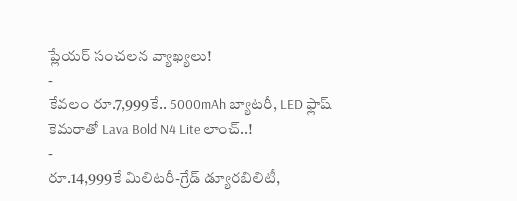ప్లేయర్ సంచలన వ్యాఖ్యలు!
-
కేవలం రూ.7,999కే.. 5000mAh బ్యాటరీ, LED ఫ్లాష్ కెమరాతో Lava Bold N4 Lite లాంచ్..!
-
రూ.14,999కే మిలిటరీ-గ్రేడ్ డ్యూరబిలిటీ,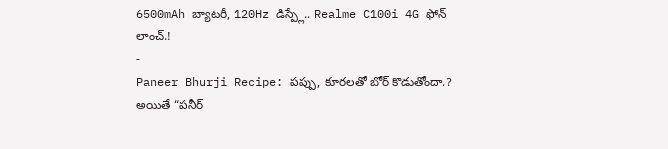6500mAh బ్యాటరీ, 120Hz డిస్ప్లే.. Realme C100i 4G ఫోన్ లాంచ్.!
-
Paneer Bhurji Recipe: పప్పు, కూరలతో బోర్ కొడుతోందా.? అయితే “పనీర్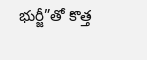భుర్జీ”తో కొత్త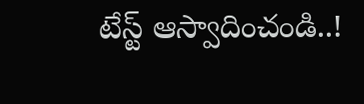టేస్ట్ ఆస్వాదించండి..!